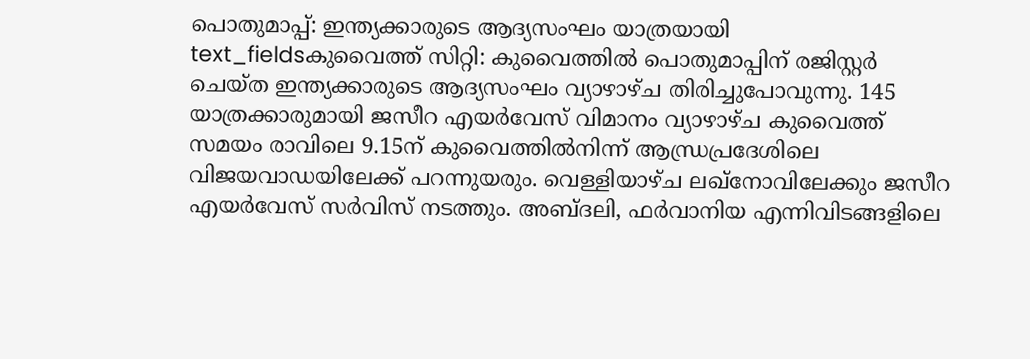പൊതുമാപ്പ്: ഇന്ത്യക്കാരുടെ ആദ്യസംഘം യാത്രയായി
text_fieldsകുവൈത്ത് സിറ്റി: കുവൈത്തിൽ പൊതുമാപ്പിന് രജിസ്റ്റർ ചെയ്ത ഇന്ത്യക്കാരുടെ ആദ്യസംഘം വ്യാഴാഴ്ച തിരിച്ചുപോവുന്നു. 145 യാത്രക്കാരുമായി ജസീറ എയർവേസ് വിമാനം വ്യാഴാഴ്ച കുവൈത്ത് സമയം രാവിലെ 9.15ന് കുവൈത്തിൽനിന്ന് ആന്ധ്രപ്രദേശിലെ വിജയവാഡയിലേക്ക് പറന്നുയരും. വെള്ളിയാഴ്ച ലഖ്നോവിലേക്കും ജസീറ എയർവേസ് സർവിസ് നടത്തും. അബ്ദലി, ഫർവാനിയ എന്നിവിടങ്ങളിലെ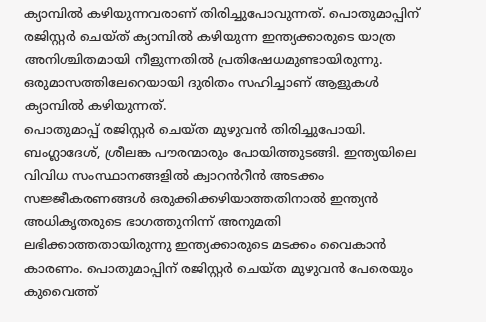ക്യാമ്പിൽ കഴിയുന്നവരാണ് തിരിച്ചുപോവുന്നത്. പൊതുമാപ്പിന് രജിസ്റ്റർ ചെയ്ത് ക്യാമ്പിൽ കഴിയുന്ന ഇന്ത്യക്കാരുടെ യാത്ര അനിശ്ചിതമായി നീളുന്നതിൽ പ്രതിഷേധമുണ്ടായിരുന്നു. ഒരുമാസത്തിലേറെയായി ദുരിതം സഹിച്ചാണ് ആളുകൾ ക്യാമ്പിൽ കഴിയുന്നത്.
പൊതുമാപ്പ് രജിസ്റ്റർ ചെയ്ത മുഴുവൻ തിരിച്ചുപോയി. ബംഗ്ലാദേശ്, ശ്രീലങ്ക പൗരന്മാരും പോയിത്തുടങ്ങി. ഇന്ത്യയിലെ വിവിധ സംസ്ഥാനങ്ങളിൽ ക്വാറൻറീൻ അടക്കം സജ്ജീകരണങ്ങൾ ഒരുക്കിക്കഴിയാത്തതിനാൽ ഇന്ത്യൻ അധികൃതരുടെ ഭാഗത്തുനിന്ന് അനുമതി ലഭിക്കാത്തതായിരുന്നു ഇന്ത്യക്കാരുടെ മടക്കം വൈകാൻ കാരണം. പൊതുമാപ്പിന് രജിസ്റ്റർ ചെയ്ത മുഴുവൻ പേരെയും കുവൈത്ത്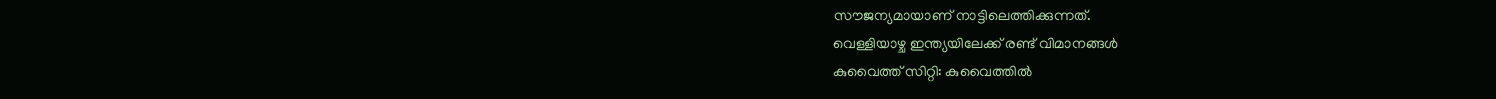സൗജന്യമായാണ് നാട്ടിലെത്തിക്കുന്നത്.
വെള്ളിയാഴ്ച ഇന്ത്യയിലേക്ക് രണ്ട് വിമാനങ്ങൾ
കുവൈത്ത് സിറ്റി: കുവൈത്തിൽ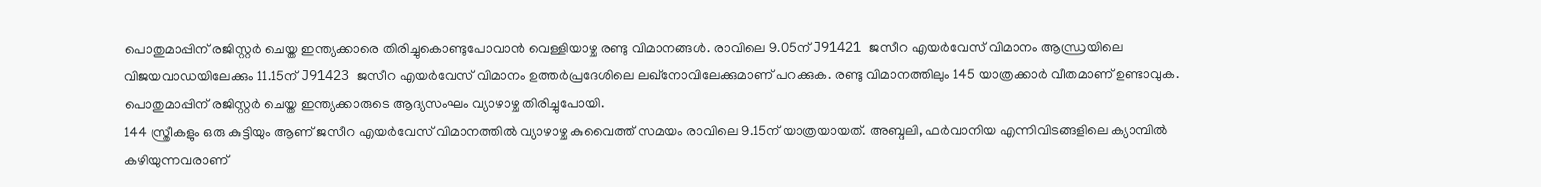പൊതുമാപ്പിന് രജിസ്റ്റർ ചെയ്ത ഇന്ത്യക്കാരെ തിരിച്ചുകൊണ്ടുപോവാൻ വെള്ളിയാഴ്ച രണ്ടു വിമാനങ്ങൾ. രാവിലെ 9.05ന് J91421 ജസീറ എയർവേസ് വിമാനം ആന്ധ്രയിലെ വിജയവാഡയിലേക്കും 11.15ന് J91423 ജസീറ എയർവേസ് വിമാനം ഉത്തർപ്രദേശിലെ ലഖ്നോവിലേക്കുമാണ് പറക്കുക. രണ്ടു വിമാനത്തിലും 145 യാത്രക്കാർ വീതമാണ് ഉണ്ടാവുക. പൊതുമാപ്പിന് രജിസ്റ്റർ ചെയ്ത ഇന്ത്യക്കാരുടെ ആദ്യസംഘം വ്യാഴാഴ്ച തിരിച്ചുപോയി.
144 സ്ത്രീകളും ഒരു കുട്ടിയും ആണ് ജസീറ എയർവേസ് വിമാനത്തിൽ വ്യാഴാഴ്ച കുവൈത്ത് സമയം രാവിലെ 9.15ന് യാത്രയായത്. അബ്ദലി, ഫർവാനിയ എന്നിവിടങ്ങളിലെ ക്യാമ്പിൽ കഴിയുന്നവരാണ്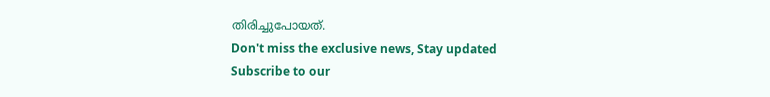തിരിച്ചുപോയത്.
Don't miss the exclusive news, Stay updated
Subscribe to our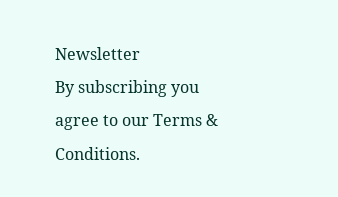Newsletter
By subscribing you agree to our Terms & Conditions.